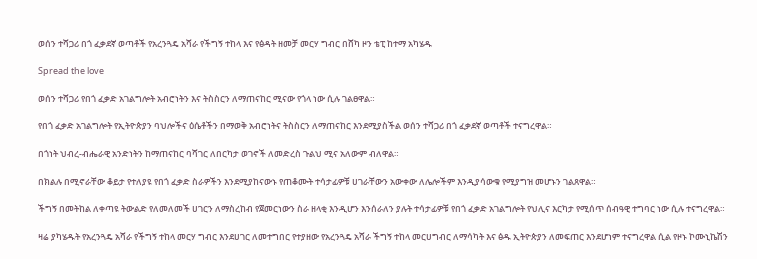ወሰን ተሻጋሪ በጎ ፈቃደኛ ወጣቶች የአረንጓዴ አሻራ የችግኝ ተከላ እና የፅዳት ዘመቻ መርሃ ግብር በሸካ ዞን ቴፒ ከተማ አካሄዱ

Spread the love

ወሰን ተሻጋሪ የበጎ ፈቃድ አገልግሎት አብሮነትን እና ትስስርን ለማጠናከር ሚናው የጎላ ነው ሲሉ ገልፀዋል።

የበጎ ፈቃድ አገልግሎት የኢትዮጵያን ባህሎችና ዕሴቶችን በማወቅ አብሮነትና ትስስርን ለማጠናከር እንደሚያስችል ወሰን ተሻጋሪ በጎ ፈቃደኛ ወጣቶች ተናግረዋል።

በጎነት ህብረ-ብሔራዊ አንድነትን ከማጠናከር ባሻገር ለበርካታ ወገኖች ለመድረስ ጉልህ ሚና አለውም ብለዋል።

በክልሉ በሚኖራቸው ቆይታ የተለያዩ የበጎ ፈቃድ ስራዎችን እንደሚያከናውኑ የጠቆሙት ተሳታፊዎቹ ሀገራቸውን አውቀው ለሌሎችም እንዲያሳውቁ የሚያግዝ መሆኑን ገልጸዋል።

ችግኝ በመትከል ለቀጣዩ ትውልድ የለመለመች ሀገርን ለማስረከብ የጀመርነውን ስራ ዘላቂ እንዲሆን እንሰራለን ያሉት ተሳታፊዎቹ የበጎ ፈቃድ አገልግሎት የህሊና እርካታ የሚሰጥ ሰብዓዊ ተግባር ነው ሲሉ ተናግረዋል።

ዛሬ ያካሄዱት የአረንጓዴ አሻራ የችግኝ ተከላ መርሃ ግብር እንደሀገር ለመተግበር የተያዘው የአረንጓዴ አሻራ ችግኝ ተከላ መርሀግብር ለማሳካት እና ፅዱ ኢትዮጵያን ለመፍጠር እንደሆነም ተናግረዋል ሲል የዞኑ ኮሙኒኬሽን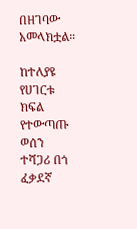በዘገባው አመላክቷል።

ከተለያዩ የሀገርቱ ክፍል የተውጣጡ ወሰን ተሻጋሪ በጎ ፈቃደኛ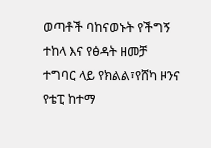ወጣቶች ባከናወኑት የችግኝ ተከላ እና የፅዳት ዘመቻ ተግባር ላይ የክልል፣የሸካ ዞንና የቴፒ ከተማ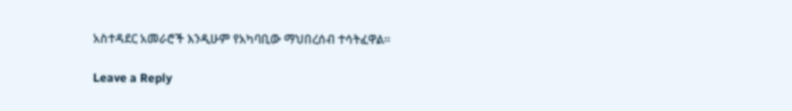አስተዳደር አመራሮች እንዲሁም የአካባቢው ማህበረሰብ ተሳትፈዋል።

Leave a Reply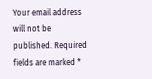Your email address will not be published. Required fields are marked *